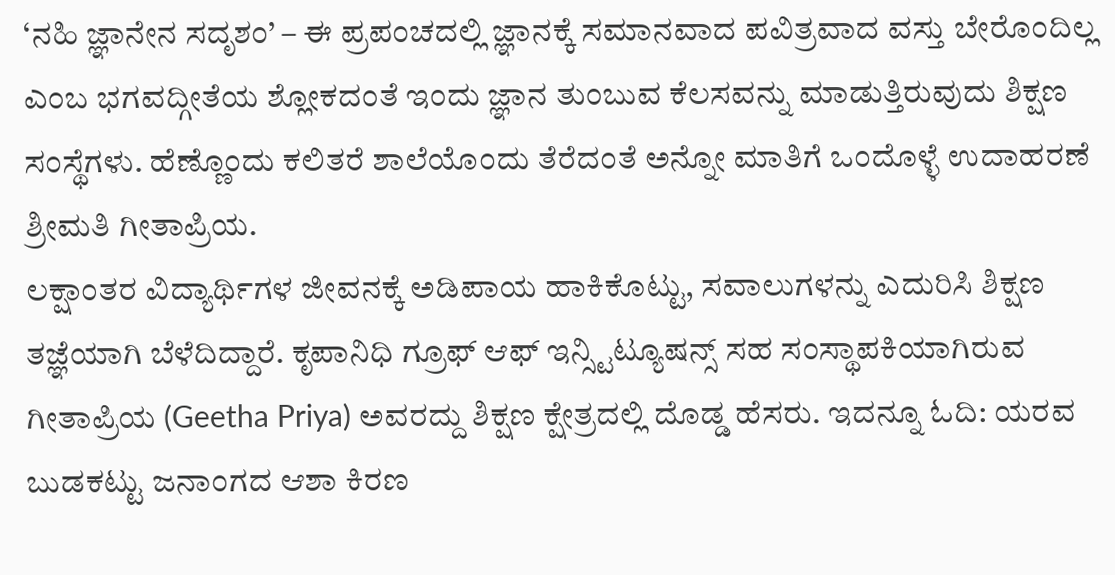‘ನಹಿ ಜ್ಞಾನೇನ ಸದೃಶಂ’ – ಈ ಪ್ರಪಂಚದಲ್ಲಿ ಜ್ಞಾನಕ್ಕೆ ಸಮಾನವಾದ ಪವಿತ್ರವಾದ ವಸ್ತು ಬೇರೊಂದಿಲ್ಲ ಎಂಬ ಭಗವದ್ಗೀತೆಯ ಶ್ಲೋಕದಂತೆ ಇಂದು ಜ್ಞಾನ ತುಂಬುವ ಕೆಲಸವನ್ನು ಮಾಡುತ್ತಿರುವುದು ಶಿಕ್ಷಣ ಸಂಸ್ಥೆಗಳು. ಹೆಣ್ಣೊಂದು ಕಲಿತರೆ ಶಾಲೆಯೊಂದು ತೆರೆದಂತೆ ಅನ್ನೋ ಮಾತಿಗೆ ಒಂದೊಳ್ಳೆ ಉದಾಹರಣೆ ಶ್ರೀಮತಿ ಗೀತಾಪ್ರಿಯ.
ಲಕ್ಷಾಂತರ ವಿದ್ಯಾರ್ಥಿಗಳ ಜೀವನಕ್ಕೆ ಅಡಿಪಾಯ ಹಾಕಿಕೊಟ್ಟು, ಸವಾಲುಗಳನ್ನು ಎದುರಿಸಿ ಶಿಕ್ಷಣ ತಜ್ಞೆಯಾಗಿ ಬೆಳೆದಿದ್ದಾರೆ. ಕೃಪಾನಿಧಿ ಗ್ರೂಫ್ ಆಫ್ ಇನ್ಸ್ಟಿಟ್ಯೂಷನ್ಸ್ ಸಹ ಸಂಸ್ಥಾಪಕಿಯಾಗಿರುವ ಗೀತಾಪ್ರಿಯ (Geetha Priya) ಅವರದ್ದು ಶಿಕ್ಷಣ ಕ್ಷೇತ್ರದಲ್ಲಿ ದೊಡ್ಡ ಹೆಸರು. ಇದನ್ನೂ ಓದಿ: ಯರವ ಬುಡಕಟ್ಟು ಜನಾಂಗದ ಆಶಾ ಕಿರಣ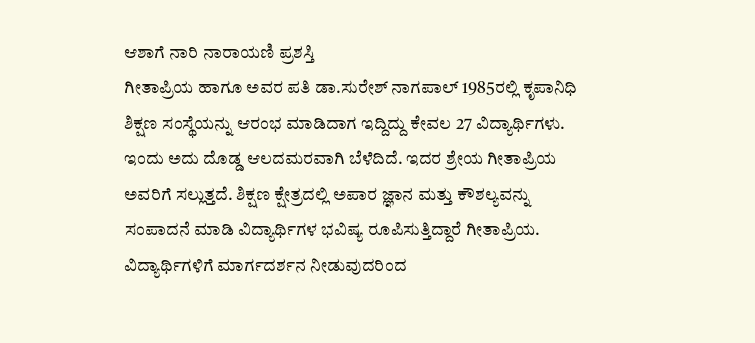ಆಶಾಗೆ ನಾರಿ ನಾರಾಯಣಿ ಪ್ರಶಸ್ತಿ
ಗೀತಾಪ್ರಿಯ ಹಾಗೂ ಅವರ ಪತಿ ಡಾ.ಸುರೇಶ್ ನಾಗಪಾಲ್ 1985ರಲ್ಲಿ ಕೃಪಾನಿಧಿ ಶಿಕ್ಷಣ ಸಂಸ್ಥೆಯನ್ನು ಆರಂಭ ಮಾಡಿದಾಗ ಇದ್ದಿದ್ದು ಕೇವಲ 27 ವಿದ್ಯಾರ್ಥಿಗಳು. ಇಂದು ಅದು ದೊಡ್ಡ ಆಲದಮರವಾಗಿ ಬೆಳೆದಿದೆ. ಇದರ ಶ್ರೇಯ ಗೀತಾಪ್ರಿಯ ಅವರಿಗೆ ಸಲ್ಲುತ್ತದೆ. ಶಿಕ್ಷಣ ಕ್ಷೇತ್ರದಲ್ಲಿ ಅಪಾರ ಜ್ಞಾನ ಮತ್ತು ಕೌಶಲ್ಯವನ್ನು ಸಂಪಾದನೆ ಮಾಡಿ ವಿದ್ಯಾರ್ಥಿಗಳ ಭವಿಷ್ಯ ರೂಪಿಸುತ್ತಿದ್ದಾರೆ ಗೀತಾಪ್ರಿಯ.
ವಿದ್ಯಾರ್ಥಿಗಳಿಗೆ ಮಾರ್ಗದರ್ಶನ ನೀಡುವುದರಿಂದ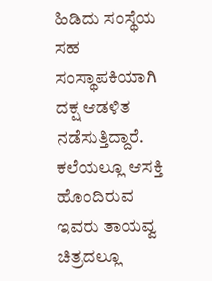ಹಿಡಿದು ಸಂಸ್ಥೆಯ ಸಹ ಸಂಸ್ಥಾಪಕಿಯಾಗಿ ದಕ್ಷ ಆಡಳಿತ ನಡೆಸುತ್ತಿದ್ದಾರೆ. ಕಲೆಯಲ್ಲೂ ಆಸಕ್ತಿ ಹೊಂದಿರುವ ಇವರು ತಾಯವ್ವ ಚಿತ್ರದಲ್ಲೂ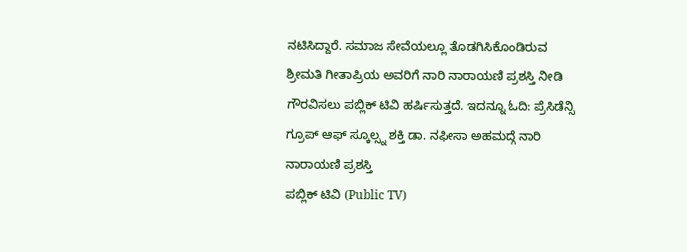ನಟಿಸಿದ್ದಾರೆ. ಸಮಾಜ ಸೇವೆಯಲ್ಲೂ ತೊಡಗಿಸಿಕೊಂಡಿರುವ ಶ್ರೀಮತಿ ಗೀತಾಪ್ರಿಯ ಅವರಿಗೆ ನಾರಿ ನಾರಾಯಣಿ ಪ್ರಶಸ್ತಿ ನೀಡಿ ಗೌರವಿಸಲು ಪಬ್ಲಿಕ್ ಟಿವಿ ಹರ್ಷಿಸುತ್ತದೆ. ಇದನ್ನೂ ಓದಿ: ಪ್ರೆಸಿಡೆನ್ಸಿ ಗ್ರೂಪ್ ಆಫ್ ಸ್ಕೂಲ್ಸ್ನ ಶಕ್ತಿ ಡಾ. ನಫೀಸಾ ಅಹಮದ್ಗೆ ನಾರಿ ನಾರಾಯಣಿ ಪ್ರಶಸ್ತಿ
ಪಬ್ಲಿಕ್ ಟಿವಿ (Public TV)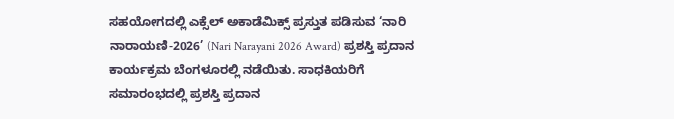ಸಹಯೋಗದಲ್ಲಿ ಎಕ್ಸೆಲ್ ಅಕಾಡೆಮಿಕ್ಸ್ ಪ್ರಸ್ತುತ ಪಡಿಸುವ ‘ನಾರಿ ನಾರಾಯಣಿ-2026’ (Nari Narayani 2026 Award) ಪ್ರಶಸ್ತಿ ಪ್ರದಾನ ಕಾರ್ಯಕ್ರಮ ಬೆಂಗಳೂರಲ್ಲಿ ನಡೆಯಿತು. ಸಾಧಕಿಯರಿಗೆ ಸಮಾರಂಭದಲ್ಲಿ ಪ್ರಶಸ್ತಿ ಪ್ರದಾನ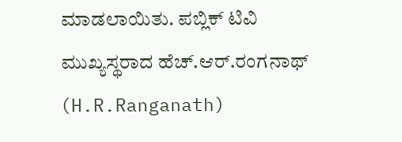ಮಾಡಲಾಯಿತು. ಪಬ್ಲಿಕ್ ಟಿವಿ ಮುಖ್ಯಸ್ಥರಾದ ಹೆಚ್.ಆರ್.ರಂಗನಾಥ್ (H.R.Ranganath)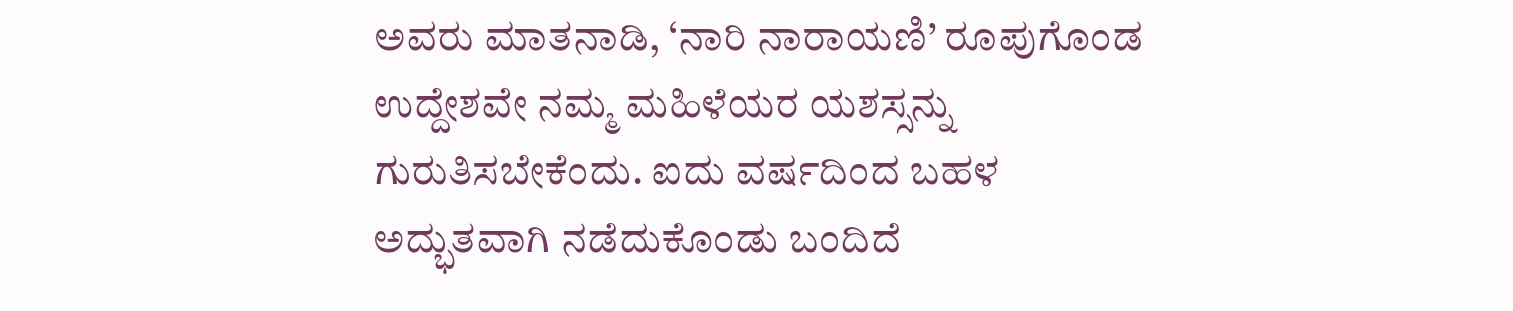ಅವರು ಮಾತನಾಡಿ, ‘ನಾರಿ ನಾರಾಯಣಿ’ ರೂಪುಗೊಂಡ ಉದ್ದೇಶವೇ ನಮ್ಮ ಮಹಿಳೆಯರ ಯಶಸ್ಸನ್ನು ಗುರುತಿಸಬೇಕೆಂದು. ಐದು ವರ್ಷದಿಂದ ಬಹಳ ಅದ್ಭುತವಾಗಿ ನಡೆದುಕೊಂಡು ಬಂದಿದೆ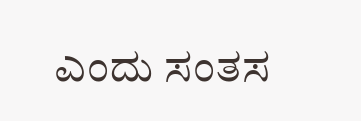ಎಂದು ಸಂತಸ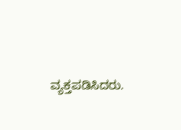ವ್ಯಕ್ತಪಡಿಸಿದರು.